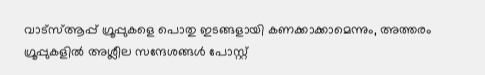വാട്സ്ആപ്പ് ഗ്രൂപ്പുകളെ പൊതു ഇടങ്ങളായി കണക്കാക്കാമെന്നും, അത്തരം ഗ്രൂപ്പുകളിൽ അശ്ലീല സന്ദേശങ്ങൾ പോസ്റ്റ്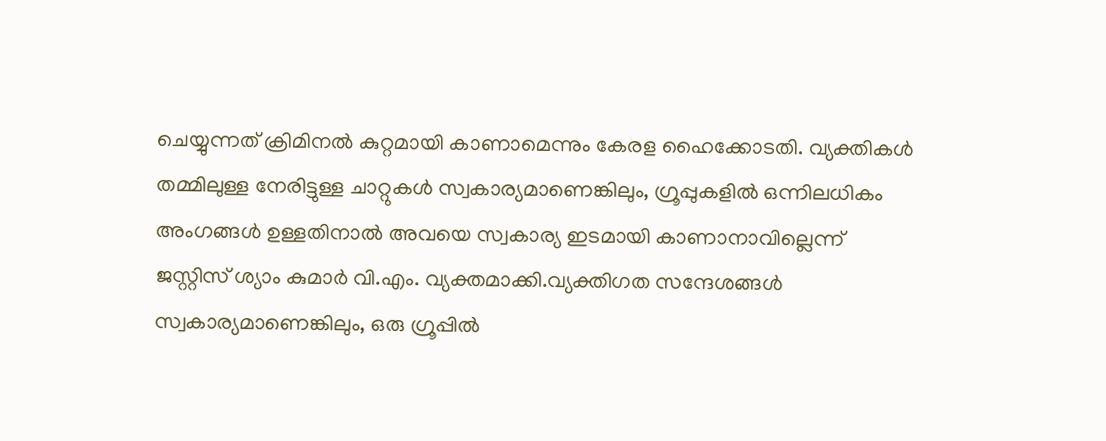ചെയ്യുന്നത് ക്രിമിനൽ കുറ്റമായി കാണാമെന്നും കേരള ഹൈക്കോടതി. വ്യക്തികൾ തമ്മിലുള്ള നേരിട്ടുള്ള ചാറ്റുകൾ സ്വകാര്യമാണെങ്കിലും, ഗ്രൂപ്പുകളിൽ ഒന്നിലധികം അംഗങ്ങൾ ഉള്ളതിനാൽ അവയെ സ്വകാര്യ ഇടമായി കാണാനാവില്ലെന്ന് ജസ്റ്റിസ് ശ്യാം കുമാർ വി.എം. വ്യക്തമാക്കി.വ്യക്തിഗത സന്ദേശങ്ങൾ സ്വകാര്യമാണെങ്കിലും, ഒരു ഗ്രൂപ്പിൽ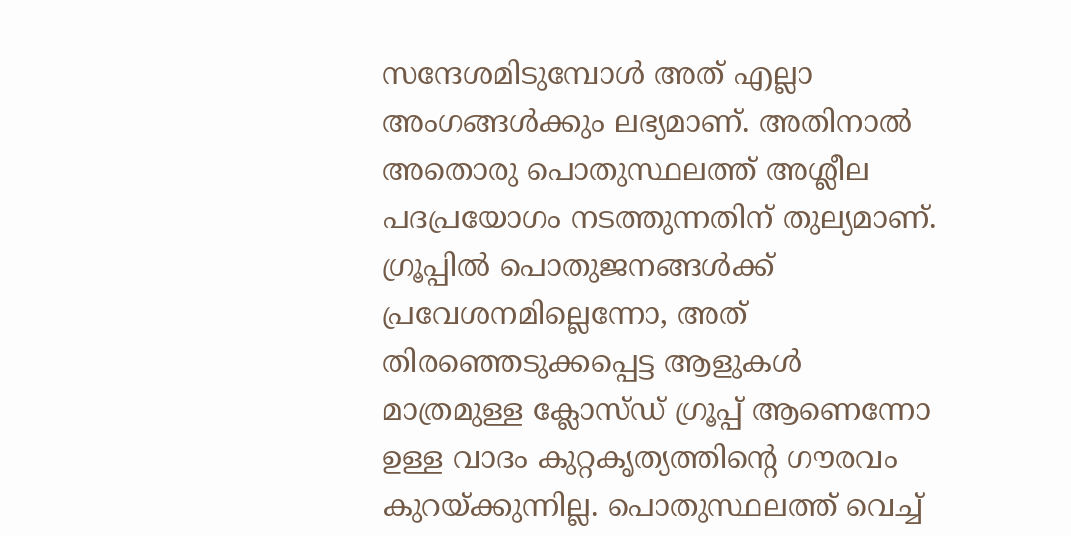സന്ദേശമിടുമ്പോൾ അത് എല്ലാ അംഗങ്ങൾക്കും ലഭ്യമാണ്. അതിനാൽ അതൊരു പൊതുസ്ഥലത്ത് അശ്ലീല പദപ്രയോഗം നടത്തുന്നതിന് തുല്യമാണ്. ഗ്രൂപ്പിൽ പൊതുജനങ്ങൾക്ക് പ്രവേശനമില്ലെന്നോ, അത് തിരഞ്ഞെടുക്കപ്പെട്ട ആളുകൾ മാത്രമുള്ള ക്ലോസ്ഡ് ഗ്രൂപ്പ് ആണെന്നോ ഉള്ള വാദം കുറ്റകൃത്യത്തിന്റെ ഗൗരവം കുറയ്ക്കുന്നില്ല. പൊതുസ്ഥലത്ത് വെച്ച്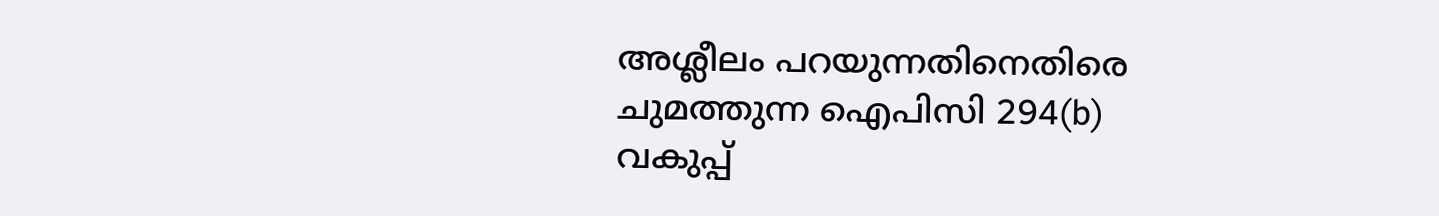അശ്ലീലം പറയുന്നതിനെതിരെ ചുമത്തുന്ന ഐപിസി 294(b) വകുപ്പ്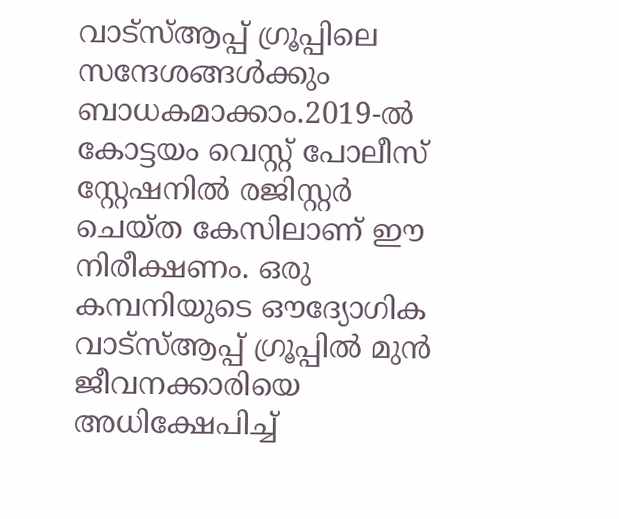വാട്സ്ആപ്പ് ഗ്രൂപ്പിലെ സന്ദേശങ്ങൾക്കും ബാധകമാക്കാം.2019-ൽ കോട്ടയം വെസ്റ്റ് പോലീസ് സ്റ്റേഷനിൽ രജിസ്റ്റർ ചെയ്ത കേസിലാണ് ഈ നിരീക്ഷണം. ഒരു കമ്പനിയുടെ ഔദ്യോഗിക വാട്സ്ആപ്പ് ഗ്രൂപ്പിൽ മുൻ ജീവനക്കാരിയെ അധിക്ഷേപിച്ച്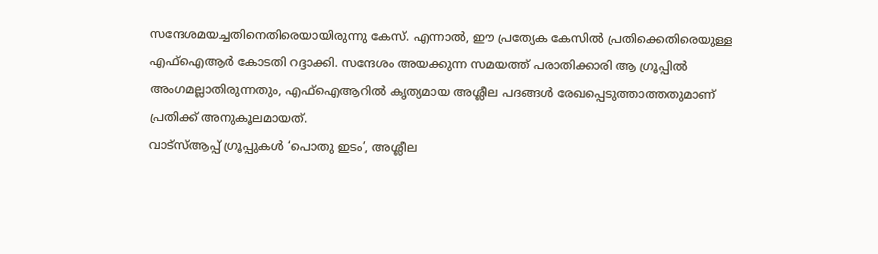സന്ദേശമയച്ചതിനെതിരെയായിരുന്നു കേസ്. എന്നാൽ, ഈ പ്രത്യേക കേസിൽ പ്രതിക്കെതിരെയുള്ള എഫ്ഐആർ കോടതി റദ്ദാക്കി. സന്ദേശം അയക്കുന്ന സമയത്ത് പരാതിക്കാരി ആ ഗ്രൂപ്പിൽ അംഗമല്ലാതിരുന്നതും, എഫ്ഐആറിൽ കൃത്യമായ അശ്ലീല പദങ്ങൾ രേഖപ്പെടുത്താത്തതുമാണ് പ്രതിക്ക് അനുകൂലമായത്.
വാട്സ്ആപ്പ് ഗ്രൂപ്പുകൾ ‘പൊതു ഇടം’, അശ്ലീല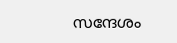സന്ദേശം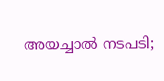അയച്ചാൽ നടപടി;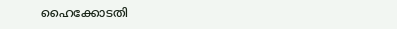ഹൈക്കോടതി